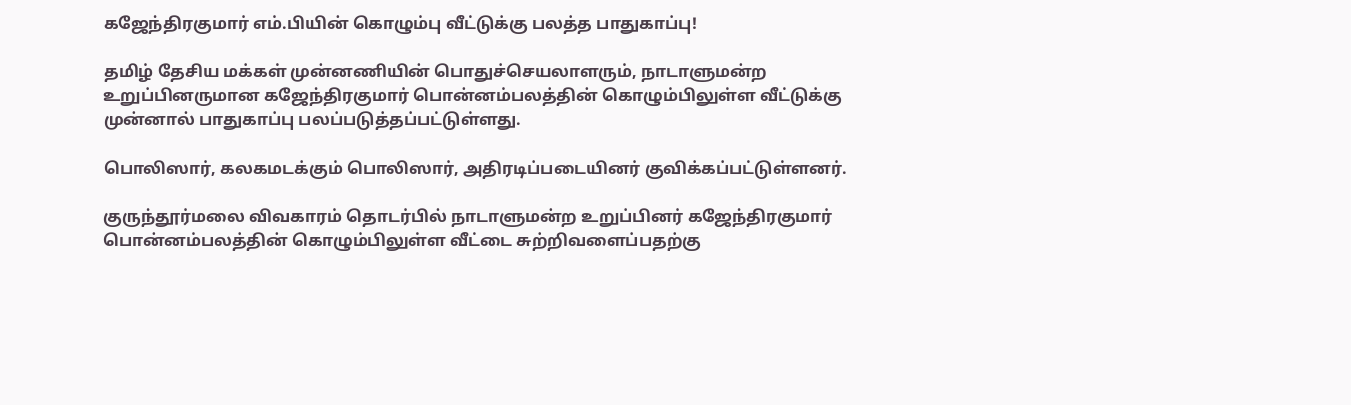கஜேந்திரகுமார் எம்.பியின் கொழும்பு வீட்டுக்கு பலத்த பாதுகாப்பு!

தமிழ் தேசிய மக்கள் முன்னணியின் பொதுச்செயலாளரும், நாடாளுமன்ற உறுப்பினருமான கஜேந்திரகுமார் பொன்னம்பலத்தின் கொழும்பிலுள்ள வீட்டுக்கு முன்னால் பாதுகாப்பு பலப்படுத்தப்பட்டுள்ளது.

பொலிஸார், கலகமடக்கும் பொலிஸார், அதிரடிப்படையினர் குவிக்கப்பட்டுள்ளனர்.

குருந்தூர்மலை விவகாரம் தொடர்பில் நாடாளுமன்ற உறுப்பினர் கஜேந்திரகுமார் பொன்னம்பலத்தின் கொழும்பிலுள்ள வீட்டை சுற்றிவளைப்பதற்கு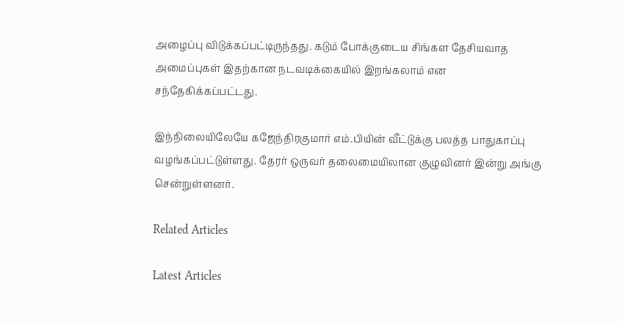அழைப்பு விடுக்கப்பட்டிருந்தது. கடும் போக்குடைய சிங்கள தேசியவாத அமைப்புகள் இதற்கான நடவடிக்கையில் இறங்கலாம் என சந்தேகிக்கப்பட்டது.

இந்நிலையிலேயே கஜேந்திரகுமார் எம்.பியின் வீட்டுக்கு பலத்த பாதுகாப்பு வழங்கப்பட்டுள்ளது. தேரர் ஒருவர் தலைமையிலான குழுவினர் இன்று அங்கு சென்றுள்ளனர்.

Related Articles

Latest Articles